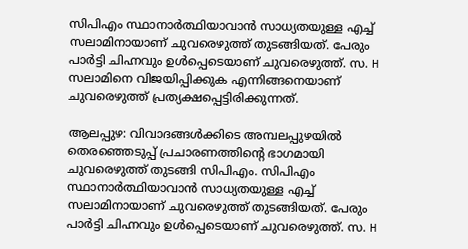സിപിഎം സ്ഥാനാർത്ഥിയാവാൻ സാധ്യതയുള്ള എച്ച് സലാമിനായാണ് ചുവരെഴുത്ത് തുടങ്ങിയത്. പേരും പാർട്ടി ചിഹ്നവും ഉൾപ്പെടെയാണ് ചുവരെഴുത്ത്. സ. H സലാമിനെ വിജയിപ്പിക്കുക എന്നിങ്ങനെയാണ് ചുവരെഴുത്ത് പ്രത്യക്ഷപ്പെട്ടിരിക്കുന്നത്.

ആലപ്പുഴ: വിവാദങ്ങൾക്കിടെ അമ്പലപ്പുഴയിൽ തെരഞ്ഞെടുപ്പ് പ്രചാരണത്തിൻ്റെ ഭാഗമായി ചുവരെഴുത്ത് തുടങ്ങി സിപിഎം. സിപിഎം സ്ഥാനാർത്ഥിയാവാൻ സാധ്യതയുള്ള എച്ച് സലാമിനായാണ് ചുവരെഴുത്ത് തുടങ്ങിയത്. പേരും പാർട്ടി ചിഹ്നവും ഉൾപ്പെടെയാണ് ചുവരെഴുത്ത്. സ. H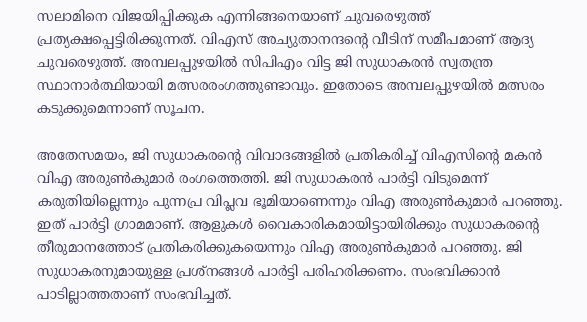സലാമിനെ വിജയിപ്പിക്കുക എന്നിങ്ങനെയാണ് ചുവരെഴുത്ത് പ്രത്യക്ഷപ്പെട്ടിരിക്കുന്നത്. വിഎസ് അച്യുതാനന്ദന്റെ വീടിന് സമീപമാണ് ആദ്യ ചുവരെഴുത്ത്. അമ്പലപ്പുഴയിൽ സിപിഎം വിട്ട ജി സുധാകരൻ സ്വതന്ത്ര സ്ഥാനാർത്ഥിയായി മത്സരരംഗത്തുണ്ടാവും. ഇതോടെ അമ്പലപ്പുഴയിൽ മത്സരം കടുക്കുമെന്നാണ് സൂചന.

അതേസമയം, ജി സുധാകരൻ്റെ വിവാദങ്ങളിൽ പ്രതികരിച്ച് വിഎസിന്‍റെ മകൻ വിഎ അരുണ്‍കുമാര്‍ രംഗത്തെത്തി. ജി സുധാകരൻ പാര്‍ട്ടി വിടുമെന്ന് കരുതിയില്ലെന്നും പുന്നപ്ര വിപ്ലവ ഭൂമിയാണെന്നും വിഎ അരുണ്‍കുമാര്‍ പറഞ്ഞു. ഇത് പാര്‍ട്ടി ഗ്രാമമാണ്. ആളുകള്‍ വൈകാരികമായിട്ടായിരിക്കും സുധാകരന്‍റെ തീരുമാനത്തോട് പ്രതികരിക്കുകയെന്നും വിഎ അരുണ്‍കുമാര്‍ പറഞ്ഞു. ജി സുധാകരനുമായുള്ള പ്രശ്നങ്ങള്‍ പാര്‍ട്ടി പരിഹരിക്കണം. സംഭവിക്കാൻ പാടില്ലാത്തതാണ് സംഭവിച്ചത്.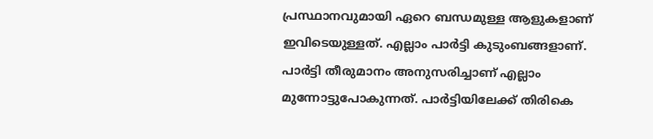പ്രസ്ഥാനവുമായി ഏറെ ബന്ധമുള്ള ആളുകളാണ് ഇവിടെയുള്ളത്. എല്ലാം പാര്‍ട്ടി കുടുംബങ്ങളാണ്. പാര്‍ട്ടി തീരുമാനം അനുസരിച്ചാണ് എല്ലാം മുന്നോട്ടുപോകുന്നത്. പാര്‍ട്ടിയിലേക്ക് തിരികെ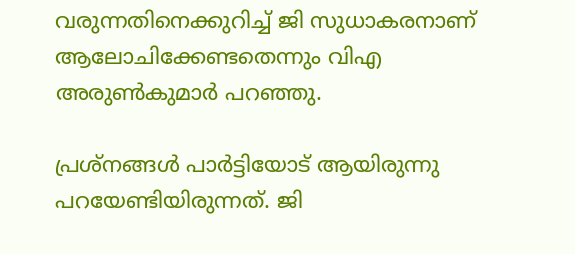വരുന്നതിനെക്കുറിച്ച് ജി സുധാകരനാണ് ആലോചിക്കേണ്ടതെന്നും വിഎ അരുണ്‍കുമാര്‍ പറഞ്ഞു.

പ്രശ്നങ്ങൾ പാർട്ടിയോട് ആയിരുന്നു പറയേണ്ടിയിരുന്നത്. ജി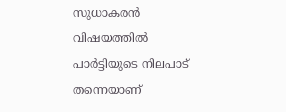സുധാകരൻ വിഷയത്തിൽ പാർട്ടിയുടെ നിലപാട് തന്നെയാണ്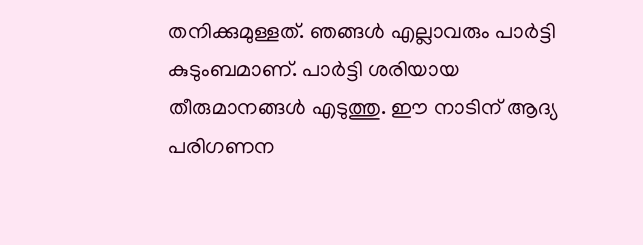തനിക്കുമുള്ളത്. ഞങ്ങൾ എല്ലാവരും പാർട്ടി കുടുംബമാണ്. പാര്‍ട്ടി ശരിയായ തീരുമാനങ്ങൾ എടുത്തു. ഈ നാടിന് ആദ്യ പരിഗണന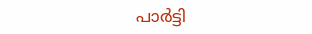പാർട്ടി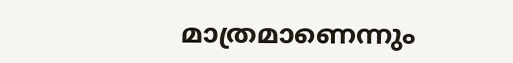മാത്രമാണെന്നും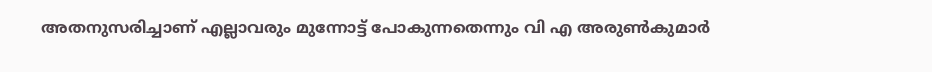അതനുസരിച്ചാണ് എല്ലാവരും മുന്നോട്ട് പോകുന്നതെന്നും വി എ അരുണ്‍കുമാര്‍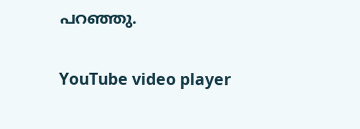പറഞ്ഞു.

YouTube video player